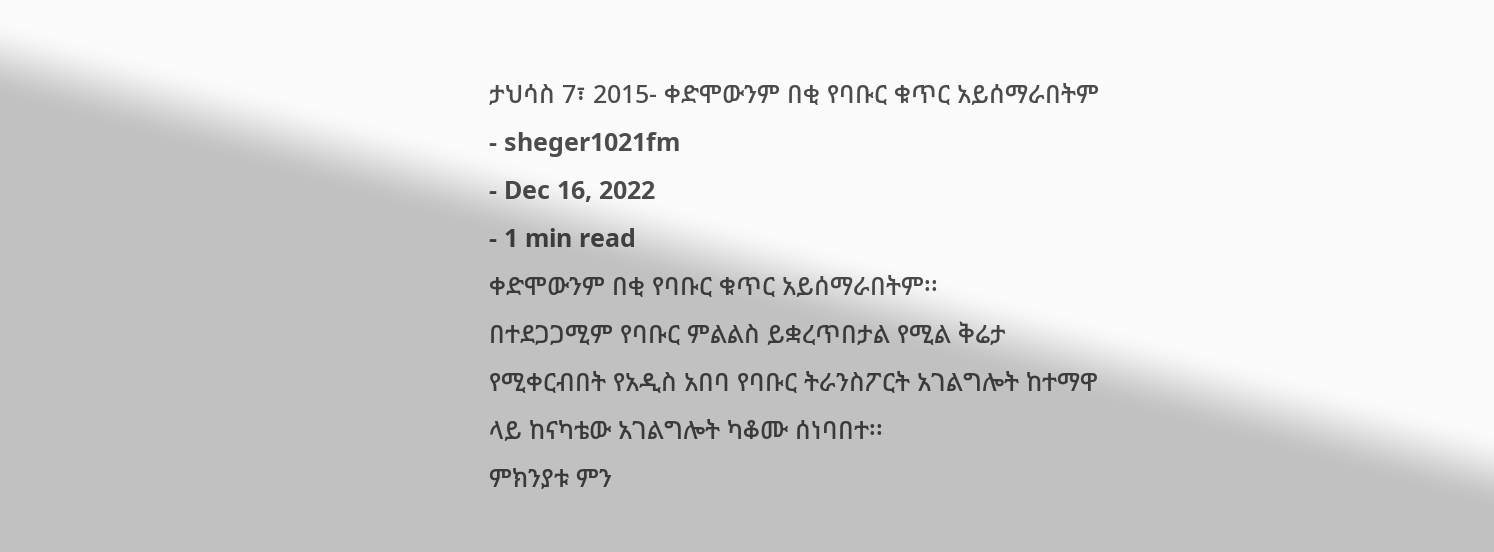ታህሳስ 7፣ 2015- ቀድሞውንም በቂ የባቡር ቁጥር አይሰማራበትም
- sheger1021fm
- Dec 16, 2022
- 1 min read
ቀድሞውንም በቂ የባቡር ቁጥር አይሰማራበትም፡፡
በተደጋጋሚም የባቡር ምልልስ ይቋረጥበታል የሚል ቅሬታ የሚቀርብበት የአዲስ አበባ የባቡር ትራንስፖርት አገልግሎት ከተማዋ ላይ ከናካቴው አገልግሎት ካቆሙ ሰነባበተ፡፡
ምክንያቱ ምን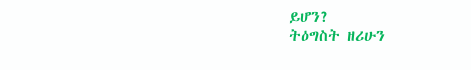ይሆን?
ትዕግስት ዘሪሁን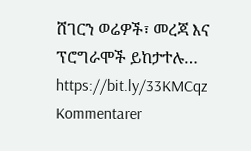ሸገርን ወሬዎች፣ መረጃ እና ፕሮግራሞች ይከታተሉ… https://bit.ly/33KMCqz
Kommentarer